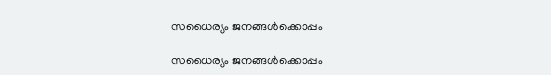സധൈര്യം ജനങ്ങൾക്കൊപ്പം

സധൈര്യം ജനങ്ങൾക്കൊപ്പം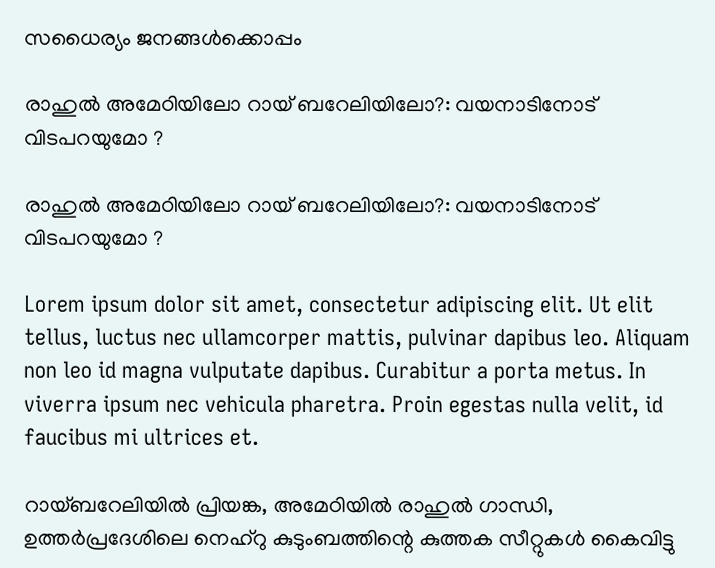സധൈര്യം ജനങ്ങൾക്കൊപ്പം

രാഹുല്‍ അമേഠിയിലോ റായ് ബറേലിയിലോ?: വയനാടിനോട് വിടപറയുമോ ?

രാഹുല്‍ അമേഠിയിലോ റായ് ബറേലിയിലോ?: വയനാടിനോട് വിടപറയുമോ ?

Lorem ipsum dolor sit amet, consectetur adipiscing elit. Ut elit tellus, luctus nec ullamcorper mattis, pulvinar dapibus leo. Aliquam non leo id magna vulputate dapibus. Curabitur a porta metus. In viverra ipsum nec vehicula pharetra. Proin egestas nulla velit, id faucibus mi ultrices et.

റായ്ബറേലിയില്‍ പ്രിയങ്ക, അമേഠിയില്‍ രാഹുല്‍ ഗാന്ധി, ഉത്തര്‍പ്രദേശിലെ നെഹ്റു കുടുംബത്തിന്റെ കുത്തക സീറ്റുകള്‍ കൈവിട്ടു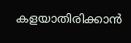കളയാതിരിക്കാന്‍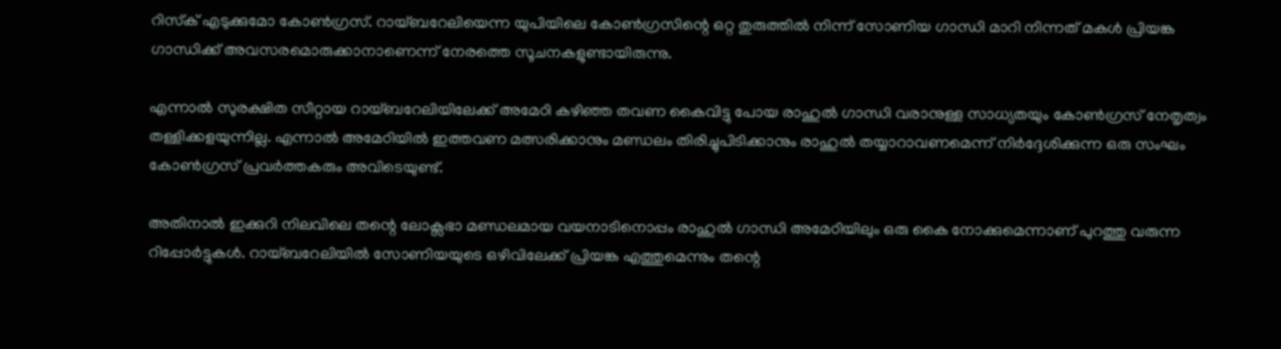റിസ്‌ക് എടുക്കുമോ കോണ്‍ഗ്രസ്. റായ്ബറേലിയെന്ന യുപിയിലെ കോണ്‍ഗ്രസിന്റെ ഒറ്റ തുരുത്തില്‍ നിന്ന് സോണിയ ഗാന്ധി മാറി നിന്നത് മകള്‍ പ്രിയങ്ക ഗാന്ധിക്ക് അവസരമൊരുക്കാനാണെന്ന് നേരത്തെ സൂചനകളുണ്ടായിരുന്നു.

എന്നാല്‍ സുരക്ഷിത സീറ്റായ റായ്ബറേലിയിലേക്ക് അമേഠി കഴിഞ്ഞ തവണ കൈവിട്ടു പോയ രാഹുല്‍ ഗാന്ധി വരാനുള്ള സാധ്യതയും കോണ്‍ഗ്രസ് നേതൃത്വം തള്ളിക്കളയുന്നില്ല. എന്നാല്‍ അമേഠിയിൽ ഇത്തവണ മത്സരിക്കാനും മണ്ഡലം തിരിച്ചുപിടിക്കാനും രാഹുല്‍ തയ്യാറാവണമെന്ന് നിര്‍ദ്ദേശിക്കുന്ന ഒരു സംഘം കോണ്‍ഗ്രസ് പ്രവര്‍ത്തകരും അവിടെയുണ്ട്.

അതിനാല്‍ ഇക്കുറി നിലവിലെ തന്റെ ലോക്സഭാ മണ്ഡലമായ വയനാടിനൊപ്പം രാഹുല്‍ ഗാന്ധി അമേഠിയിലും ഒരു കൈ നോക്കുമെന്നാണ് പുറത്തു വരുന്ന റിപ്പോര്‍ട്ടുകള്‍. റായ്ബറേലിയില്‍ സോണിയയുടെ ഒഴിവിലേക്ക് പ്രിയങ്ക എത്തുമെന്നും തന്റെ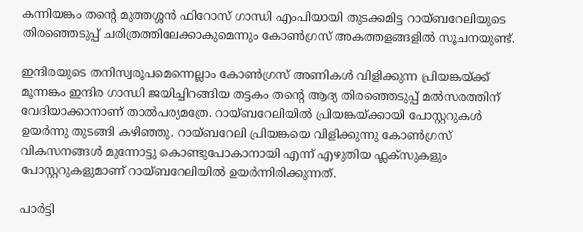കന്നിയങ്കം തന്റെ മുത്തശ്ശന്‍ ഫിറോസ് ഗാന്ധി എംപിയായി തുടക്കമിട്ട റായ്ബറേലിയുടെ തിരഞ്ഞെടുപ്പ് ചരിത്രത്തിലേക്കാകുമെന്നും കോണ്‍ഗ്രസ് അകത്തളങ്ങളില്‍ സൂചനയുണ്ട്.

ഇന്ദിരയുടെ തനിസ്വരൂപമെന്നെല്ലാം കോണ്‍ഗ്രസ് അണികള്‍ വിളിക്കുന്ന പ്രിയങ്കയ്ക്ക് മൂന്നങ്കം ഇന്ദിര ഗാന്ധി ജയിച്ചിറങ്ങിയ തട്ടകം തന്റെ ആദ്യ തിരഞ്ഞെടുപ്പ് മല്‍സരത്തിന് വേദിയാക്കാനാണ് താല്‍പര്യമത്രേ. റായ്ബറേലിയില്‍ പ്രിയങ്കയ്ക്കായി പോസ്റ്ററുകള്‍ ഉയര്‍ന്നു തുടങ്ങി കഴിഞ്ഞു. റായ്ബറേലി പ്രിയങ്കയെ വിളിക്കുന്നു കോണ്‍ഗ്രസ് വികസനങ്ങള്‍ മുന്നോട്ടു കൊണ്ടുപോകാനായി എന്ന് എഴുതിയ ഫ്ലക്സുകളും പോസ്റ്ററുകളുമാണ് റായ്ബറേലിയില്‍ ഉയര്‍ന്നിരിക്കുന്നത്.

പാര്‍ട്ടി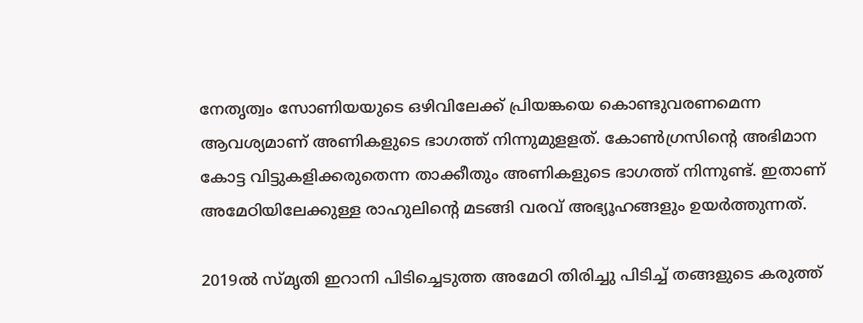നേതൃത്വം സോണിയയുടെ ഒഴിവിലേക്ക് പ്രിയങ്കയെ കൊണ്ടുവരണമെന്ന ആവശ്യമാണ് അണികളുടെ ഭാഗത്ത് നിന്നുമുളളത്. കോണ്‍ഗ്രസിന്റെ അഭിമാന കോട്ട വിട്ടുകളിക്കരുതെന്ന താക്കീതും അണികളുടെ ഭാഗത്ത് നിന്നുണ്ട്. ഇതാണ് അമേഠിയിലേക്കുള്ള രാഹുലിന്റെ മടങ്ങി വരവ് അഭ്യൂഹങ്ങളും ഉയര്‍ത്തുന്നത്.

2019ല്‍ സ്മൃതി ഇറാനി പിടിച്ചെടുത്ത അമേഠി തിരിച്ചു പിടിച്ച് തങ്ങളുടെ കരുത്ത്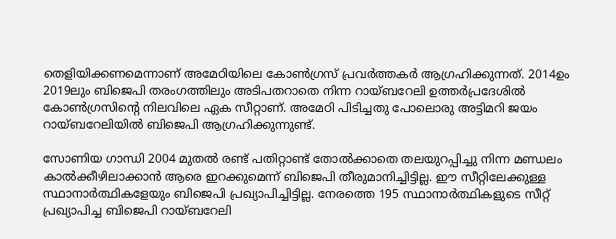തെളിയിക്കണമെന്നാണ് അമേഠിയിലെ കോണ്‍ഗ്രസ് പ്രവര്‍ത്തകര്‍ ആഗ്രഹിക്കുന്നത്. 2014ഉം 2019ലും ബിജെപി തരംഗത്തിലും അടിപതറാതെ നിന്ന റായ്ബറേലി ഉത്തര്‍പ്രദേശില്‍ കോണ്‍ഗ്രസിന്റെ നിലവിലെ ഏക സീറ്റാണ്. അമേഠി പിടിച്ചതു പോലൊരു അട്ടിമറി ജയം റായ്ബറേലിയില്‍ ബിജെപി ആഗ്രഹിക്കുന്നുണ്ട്.

സോണിയ ഗാന്ധി 2004 മുതല്‍ രണ്ട് പതിറ്റാണ്ട് തോല്‍ക്കാതെ തലയുറപ്പിച്ചു നിന്ന മണ്ഡലം കാല്‍ക്കീഴിലാക്കാന്‍ ആരെ ഇറക്കുമെന്ന് ബിജെപി തീരുമാനിച്ചിട്ടില്ല. ഈ സീറ്റിലേക്കുള്ള സ്ഥാനാര്‍ത്ഥികളേയും ബിജെപി പ്രഖ്യാപിച്ചിട്ടില്ല. നേരത്തെ 195 സ്ഥാനാര്‍ത്ഥികളുടെ സീറ്റ് പ്രഖ്യാപിച്ച ബിജെപി റായ്ബറേലി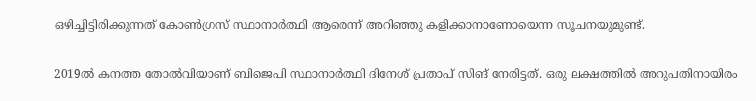ഒഴിച്ചിട്ടിരിക്കുന്നത് കോണ്‍ഗ്രസ് സ്ഥാനാര്‍ത്ഥി ആരെന്ന് അറിഞ്ഞു കളിക്കാനാണോയെന്ന സൂചനയുമുണ്ട്.

2019ല്‍ കനത്ത തോല്‍വിയാണ് ബിജെപി സ്ഥാനാര്‍ത്ഥി ദിനേശ് പ്രതാപ് സിങ് നേരിട്ടത്. ഒരു ലക്ഷത്തില്‍ അറുപതിനായിരം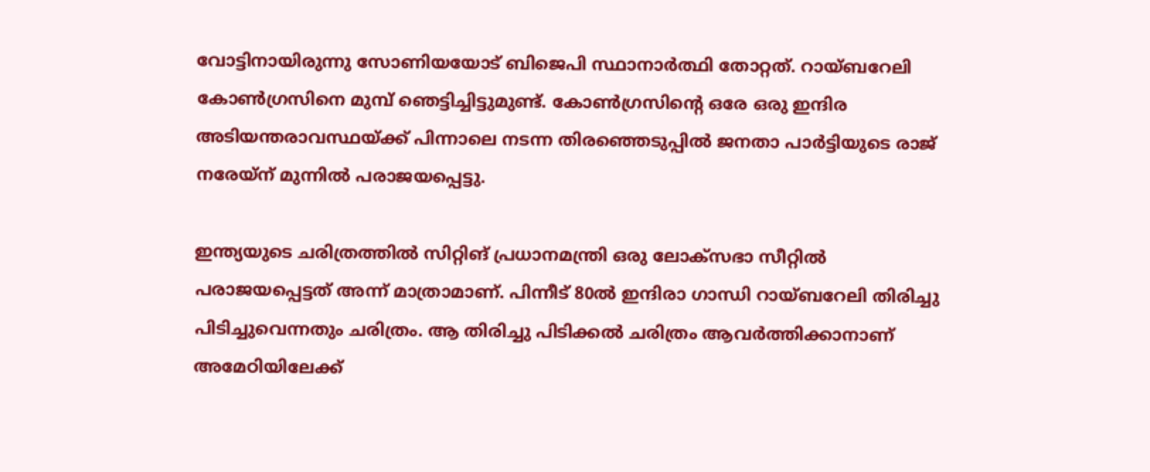വോട്ടിനായിരുന്നു സോണിയയോട് ബിജെപി സ്ഥാനാര്‍ത്ഥി തോറ്റത്. റായ്ബറേലി കോണ്‍ഗ്രസിനെ മുമ്പ് ഞെട്ടിച്ചിട്ടുമുണ്ട്. കോണ്‍ഗ്രസിന്റെ ഒരേ ഒരു ഇന്ദിര അടിയന്തരാവസ്ഥയ്ക്ക് പിന്നാലെ നടന്ന തിരഞ്ഞെടുപ്പില്‍ ജനതാ പാര്‍ട്ടിയുടെ രാജ് നരേയ്ന് മുന്നില്‍ പരാജയപ്പെട്ടു.

ഇന്ത്യയുടെ ചരിത്രത്തില്‍ സിറ്റിങ് പ്രധാനമന്ത്രി ഒരു ലോക്സഭാ സീറ്റില്‍ പരാജയപ്പെട്ടത് അന്ന് മാത്രാമാണ്. പിന്നീട് 80ല്‍ ഇന്ദിരാ ഗാന്ധി റായ്ബറേലി തിരിച്ചു പിടിച്ചുവെന്നതും ചരിത്രം. ആ തിരിച്ചു പിടിക്കല്‍ ചരിത്രം ആവര്‍ത്തിക്കാനാണ് അമേഠിയിലേക്ക്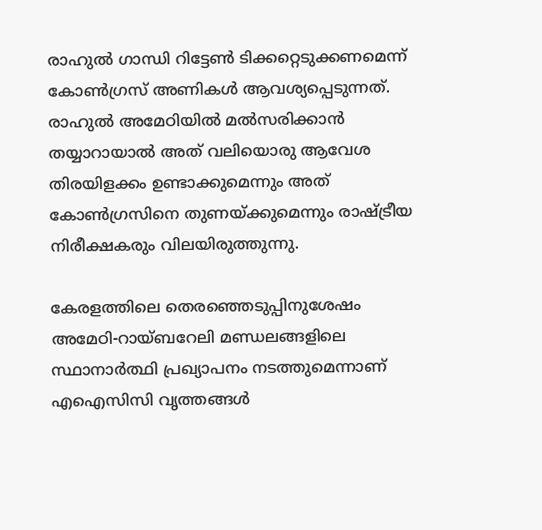രാഹുല്‍ ഗാന്ധി റിട്ടേണ്‍ ടിക്കറ്റെടുക്കണമെന്ന് കോണ്‍ഗ്രസ് അണികള്‍ ആവശ്യപ്പെടുന്നത്. രാഹുല്‍ അമേഠിയില്‍ മല്‍സരിക്കാന്‍ തയ്യാറായാല്‍ അത് വലിയൊരു ആവേശ തിരയിളക്കം ഉണ്ടാക്കുമെന്നും അത് കോണ്‍ഗ്രസിനെ തുണയ്ക്കുമെന്നും രാഷ്ട്രീയ നിരീക്ഷകരും വിലയിരുത്തുന്നു.

കേരളത്തിലെ തെരഞ്ഞെടുപ്പിനുശേഷം അമേഠി-റായ്ബറേലി മണ്ഡലങ്ങളിലെ സ്ഥാനാര്‍ത്ഥി പ്രഖ്യാപനം നടത്തുമെന്നാണ് എഐസിസി വൃത്തങ്ങള്‍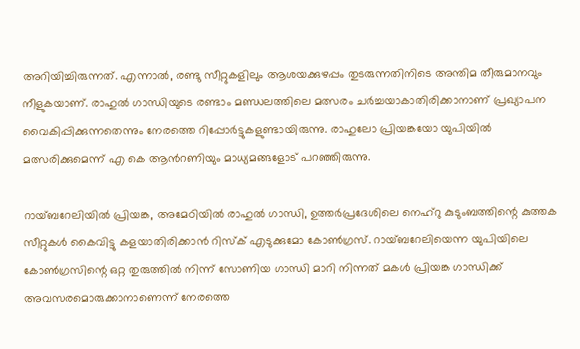അറിയിച്ചിരുന്നത്. എന്നാല്‍, രണ്ടു സീറ്റുകളിലും ആശയക്കുഴപ്പം തുടരുന്നതിനിടെ അന്തിമ തീരുമാനവും നീളുകയാണ്. രാഹുല്‍ ഗാന്ധിയുടെ രണ്ടാം മണ്ഡലത്തിലെ മത്സരം ചര്‍ച്ചയാകാതിരിക്കാനാണ് പ്രഖ്യാപന വൈകിപ്പിക്കുന്നതെന്നും നേരത്തെ റിപ്പോര്‍ട്ടുകളുണ്ടായിരുന്നു. രാഹുലോ പ്രിയങ്കയോ യുപിയില്‍ മത്സരിക്കുമെന്ന് എ കെ ആന്‍റണിയും മാധ്യമങ്ങളോട് പറഞ്ഞിരുന്നു.

റായ്ബറേലിയില്‍ പ്രിയങ്ക, അമേഠിയില്‍ രാഹുല്‍ ഗാന്ധി, ഉത്തര്‍പ്രദേശിലെ നെഹ്റു കുടുംബത്തിന്റെ കുത്തക സീറ്റുകള്‍ കൈവിട്ടു കളയാതിരിക്കാന്‍ റിസ്‌ക് എടുക്കുമോ കോണ്‍ഗ്രസ്. റായ്ബറേലിയെന്ന യുപിയിലെ കോണ്‍ഗ്രസിന്റെ ഒറ്റ തുരുത്തില്‍ നിന്ന് സോണിയ ഗാന്ധി മാറി നിന്നത് മകള്‍ പ്രിയങ്ക ഗാന്ധിക്ക് അവസരമൊരുക്കാനാണെന്ന് നേരത്തെ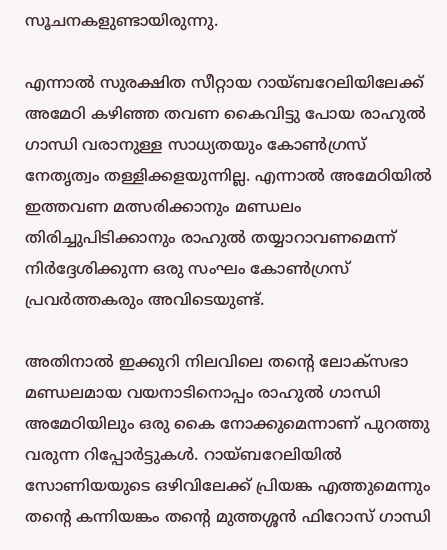സൂചനകളുണ്ടായിരുന്നു.

എന്നാല്‍ സുരക്ഷിത സീറ്റായ റായ്ബറേലിയിലേക്ക് അമേഠി കഴിഞ്ഞ തവണ കൈവിട്ടു പോയ രാഹുല്‍ ഗാന്ധി വരാനുള്ള സാധ്യതയും കോണ്‍ഗ്രസ് നേതൃത്വം തള്ളിക്കളയുന്നില്ല. എന്നാല്‍ അമേഠിയിൽ ഇത്തവണ മത്സരിക്കാനും മണ്ഡലം തിരിച്ചുപിടിക്കാനും രാഹുല്‍ തയ്യാറാവണമെന്ന് നിര്‍ദ്ദേശിക്കുന്ന ഒരു സംഘം കോണ്‍ഗ്രസ് പ്രവര്‍ത്തകരും അവിടെയുണ്ട്.

അതിനാല്‍ ഇക്കുറി നിലവിലെ തന്റെ ലോക്സഭാ മണ്ഡലമായ വയനാടിനൊപ്പം രാഹുല്‍ ഗാന്ധി അമേഠിയിലും ഒരു കൈ നോക്കുമെന്നാണ് പുറത്തു വരുന്ന റിപ്പോര്‍ട്ടുകള്‍. റായ്ബറേലിയില്‍ സോണിയയുടെ ഒഴിവിലേക്ക് പ്രിയങ്ക എത്തുമെന്നും തന്റെ കന്നിയങ്കം തന്റെ മുത്തശ്ശന്‍ ഫിറോസ് ഗാന്ധി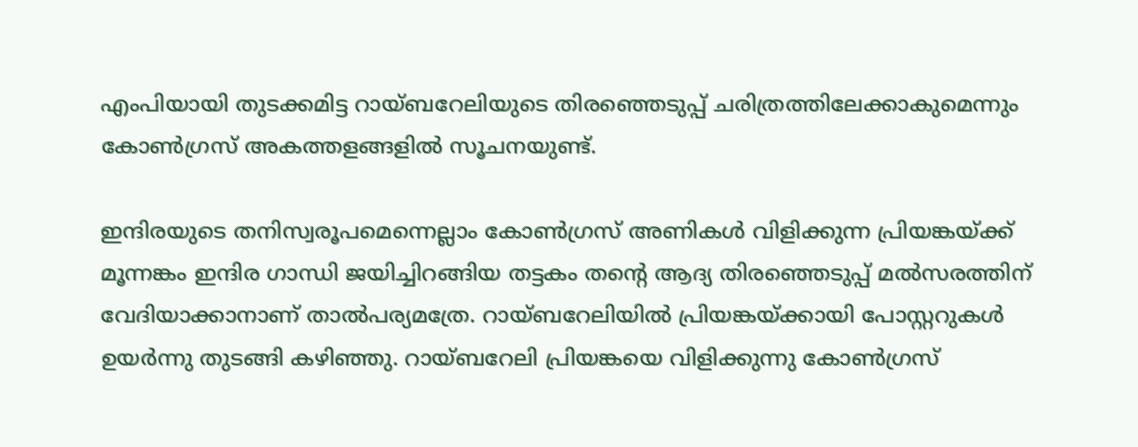എംപിയായി തുടക്കമിട്ട റായ്ബറേലിയുടെ തിരഞ്ഞെടുപ്പ് ചരിത്രത്തിലേക്കാകുമെന്നും കോണ്‍ഗ്രസ് അകത്തളങ്ങളില്‍ സൂചനയുണ്ട്.

ഇന്ദിരയുടെ തനിസ്വരൂപമെന്നെല്ലാം കോണ്‍ഗ്രസ് അണികള്‍ വിളിക്കുന്ന പ്രിയങ്കയ്ക്ക് മൂന്നങ്കം ഇന്ദിര ഗാന്ധി ജയിച്ചിറങ്ങിയ തട്ടകം തന്റെ ആദ്യ തിരഞ്ഞെടുപ്പ് മല്‍സരത്തിന് വേദിയാക്കാനാണ് താല്‍പര്യമത്രേ. റായ്ബറേലിയില്‍ പ്രിയങ്കയ്ക്കായി പോസ്റ്ററുകള്‍ ഉയര്‍ന്നു തുടങ്ങി കഴിഞ്ഞു. റായ്ബറേലി പ്രിയങ്കയെ വിളിക്കുന്നു കോണ്‍ഗ്രസ്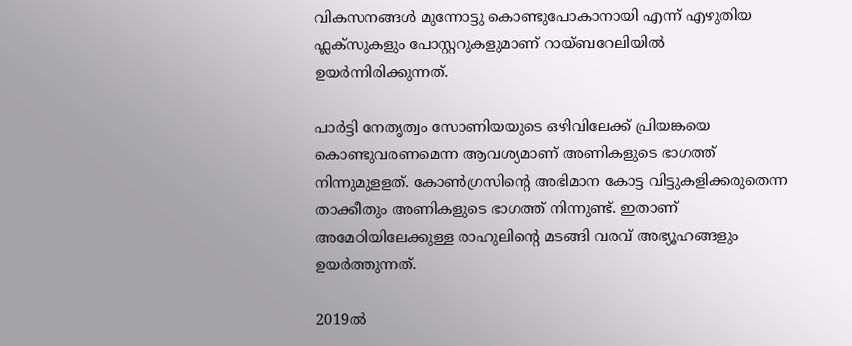വികസനങ്ങള്‍ മുന്നോട്ടു കൊണ്ടുപോകാനായി എന്ന് എഴുതിയ ഫ്ലക്സുകളും പോസ്റ്ററുകളുമാണ് റായ്ബറേലിയില്‍ ഉയര്‍ന്നിരിക്കുന്നത്.

പാര്‍ട്ടി നേതൃത്വം സോണിയയുടെ ഒഴിവിലേക്ക് പ്രിയങ്കയെ കൊണ്ടുവരണമെന്ന ആവശ്യമാണ് അണികളുടെ ഭാഗത്ത് നിന്നുമുളളത്. കോണ്‍ഗ്രസിന്റെ അഭിമാന കോട്ട വിട്ടുകളിക്കരുതെന്ന താക്കീതും അണികളുടെ ഭാഗത്ത് നിന്നുണ്ട്. ഇതാണ് അമേഠിയിലേക്കുള്ള രാഹുലിന്റെ മടങ്ങി വരവ് അഭ്യൂഹങ്ങളും ഉയര്‍ത്തുന്നത്.

2019ല്‍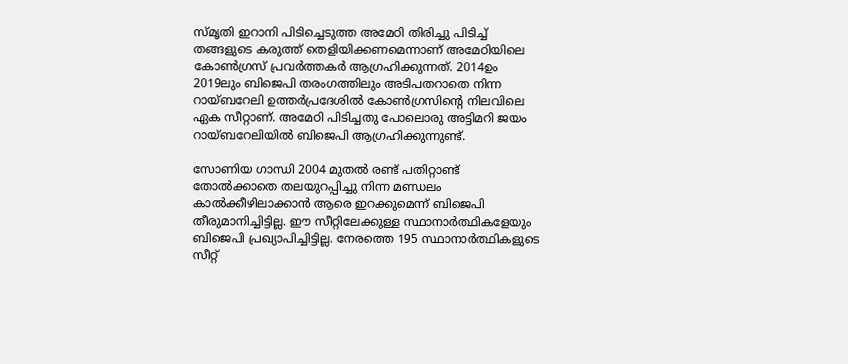സ്മൃതി ഇറാനി പിടിച്ചെടുത്ത അമേഠി തിരിച്ചു പിടിച്ച് തങ്ങളുടെ കരുത്ത് തെളിയിക്കണമെന്നാണ് അമേഠിയിലെ കോണ്‍ഗ്രസ് പ്രവര്‍ത്തകര്‍ ആഗ്രഹിക്കുന്നത്. 2014ഉം 2019ലും ബിജെപി തരംഗത്തിലും അടിപതറാതെ നിന്ന റായ്ബറേലി ഉത്തര്‍പ്രദേശില്‍ കോണ്‍ഗ്രസിന്റെ നിലവിലെ ഏക സീറ്റാണ്. അമേഠി പിടിച്ചതു പോലൊരു അട്ടിമറി ജയം റായ്ബറേലിയില്‍ ബിജെപി ആഗ്രഹിക്കുന്നുണ്ട്.

സോണിയ ഗാന്ധി 2004 മുതല്‍ രണ്ട് പതിറ്റാണ്ട് തോല്‍ക്കാതെ തലയുറപ്പിച്ചു നിന്ന മണ്ഡലം കാല്‍ക്കീഴിലാക്കാന്‍ ആരെ ഇറക്കുമെന്ന് ബിജെപി തീരുമാനിച്ചിട്ടില്ല. ഈ സീറ്റിലേക്കുള്ള സ്ഥാനാര്‍ത്ഥികളേയും ബിജെപി പ്രഖ്യാപിച്ചിട്ടില്ല. നേരത്തെ 195 സ്ഥാനാര്‍ത്ഥികളുടെ സീറ്റ്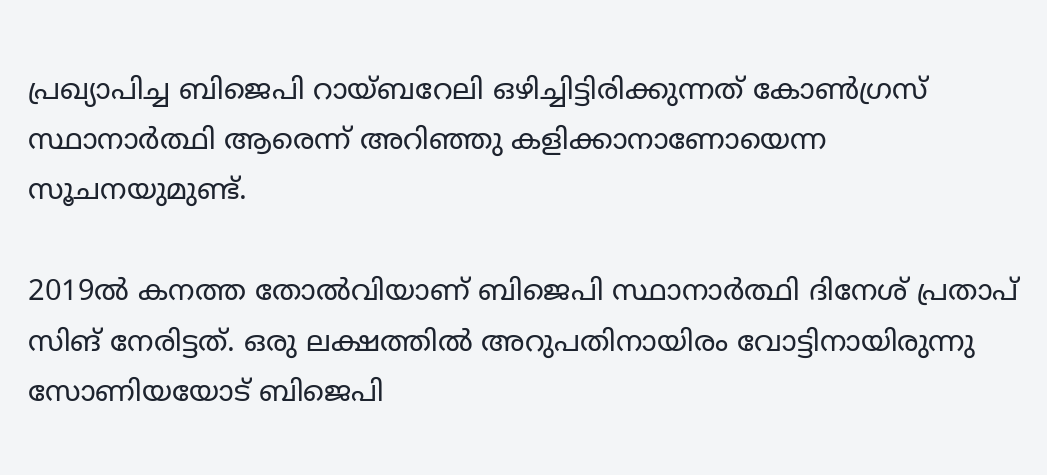പ്രഖ്യാപിച്ച ബിജെപി റായ്ബറേലി ഒഴിച്ചിട്ടിരിക്കുന്നത് കോണ്‍ഗ്രസ് സ്ഥാനാര്‍ത്ഥി ആരെന്ന് അറിഞ്ഞു കളിക്കാനാണോയെന്ന സൂചനയുമുണ്ട്.

2019ല്‍ കനത്ത തോല്‍വിയാണ് ബിജെപി സ്ഥാനാര്‍ത്ഥി ദിനേശ് പ്രതാപ് സിങ് നേരിട്ടത്. ഒരു ലക്ഷത്തില്‍ അറുപതിനായിരം വോട്ടിനായിരുന്നു സോണിയയോട് ബിജെപി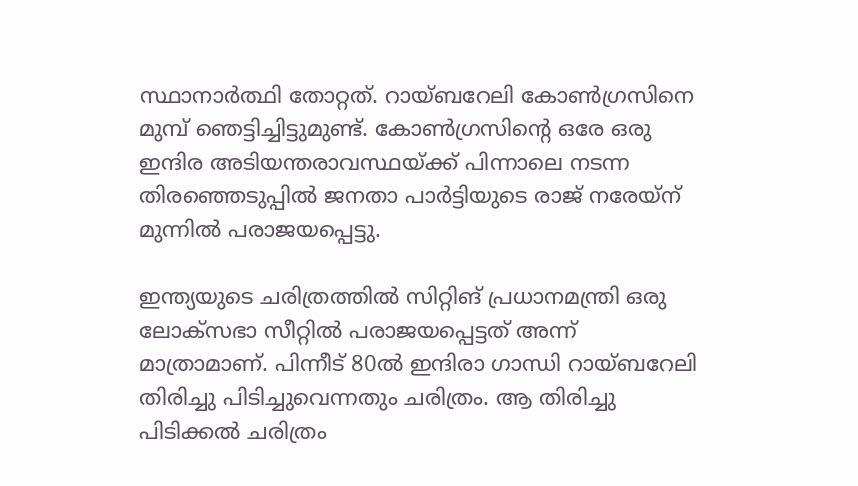സ്ഥാനാര്‍ത്ഥി തോറ്റത്. റായ്ബറേലി കോണ്‍ഗ്രസിനെ മുമ്പ് ഞെട്ടിച്ചിട്ടുമുണ്ട്. കോണ്‍ഗ്രസിന്റെ ഒരേ ഒരു ഇന്ദിര അടിയന്തരാവസ്ഥയ്ക്ക് പിന്നാലെ നടന്ന തിരഞ്ഞെടുപ്പില്‍ ജനതാ പാര്‍ട്ടിയുടെ രാജ് നരേയ്ന് മുന്നില്‍ പരാജയപ്പെട്ടു.

ഇന്ത്യയുടെ ചരിത്രത്തില്‍ സിറ്റിങ് പ്രധാനമന്ത്രി ഒരു ലോക്സഭാ സീറ്റില്‍ പരാജയപ്പെട്ടത് അന്ന് മാത്രാമാണ്. പിന്നീട് 80ല്‍ ഇന്ദിരാ ഗാന്ധി റായ്ബറേലി തിരിച്ചു പിടിച്ചുവെന്നതും ചരിത്രം. ആ തിരിച്ചു പിടിക്കല്‍ ചരിത്രം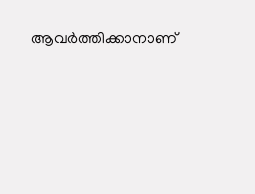ആവര്‍ത്തിക്കാനാണ്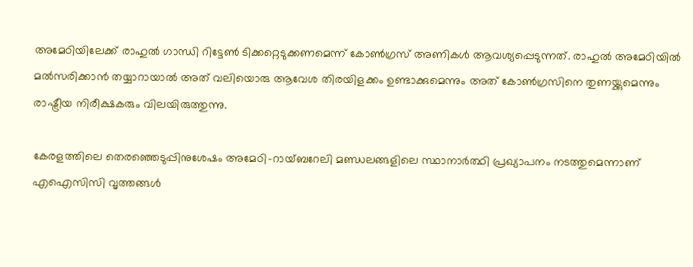അമേഠിയിലേക്ക് രാഹുല്‍ ഗാന്ധി റിട്ടേണ്‍ ടിക്കറ്റെടുക്കണമെന്ന് കോണ്‍ഗ്രസ് അണികള്‍ ആവശ്യപ്പെടുന്നത്. രാഹുല്‍ അമേഠിയില്‍ മല്‍സരിക്കാന്‍ തയ്യാറായാല്‍ അത് വലിയൊരു ആവേശ തിരയിളക്കം ഉണ്ടാക്കുമെന്നും അത് കോണ്‍ഗ്രസിനെ തുണയ്ക്കുമെന്നും രാഷ്ട്രീയ നിരീക്ഷകരും വിലയിരുത്തുന്നു.

കേരളത്തിലെ തെരഞ്ഞെടുപ്പിനുശേഷം അമേഠി-റായ്ബറേലി മണ്ഡലങ്ങളിലെ സ്ഥാനാര്‍ത്ഥി പ്രഖ്യാപനം നടത്തുമെന്നാണ് എഐസിസി വൃത്തങ്ങള്‍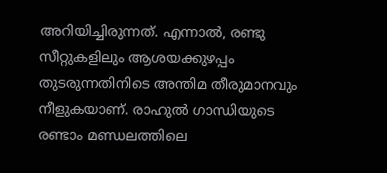അറിയിച്ചിരുന്നത്. എന്നാല്‍, രണ്ടു സീറ്റുകളിലും ആശയക്കുഴപ്പം തുടരുന്നതിനിടെ അന്തിമ തീരുമാനവും നീളുകയാണ്. രാഹുല്‍ ഗാന്ധിയുടെ രണ്ടാം മണ്ഡലത്തിലെ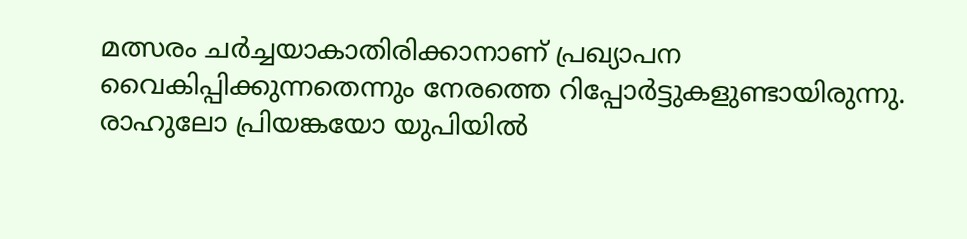മത്സരം ചര്‍ച്ചയാകാതിരിക്കാനാണ് പ്രഖ്യാപന വൈകിപ്പിക്കുന്നതെന്നും നേരത്തെ റിപ്പോര്‍ട്ടുകളുണ്ടായിരുന്നു. രാഹുലോ പ്രിയങ്കയോ യുപിയില്‍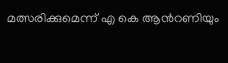മത്സരിക്കുമെന്ന് എ കെ ആന്‍റണിയും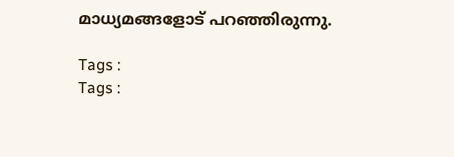മാധ്യമങ്ങളോട് പറഞ്ഞിരുന്നു.

Tags :
Tags :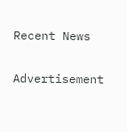Recent News

Advertisement